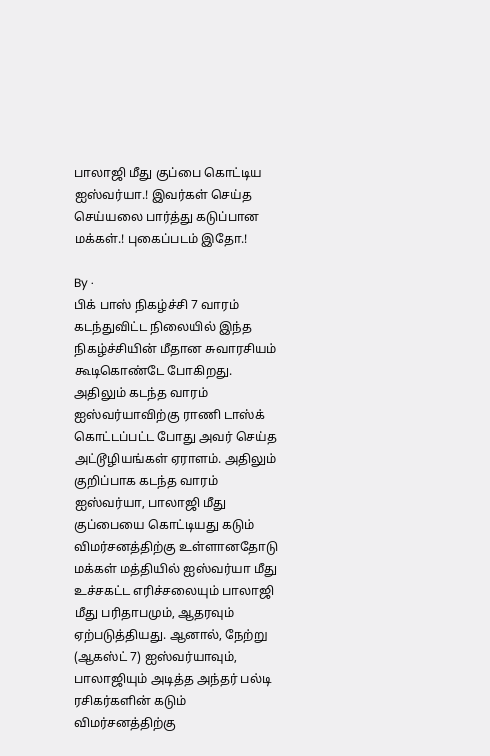பாலாஜி மீது குப்பை கொட்டிய ஐஸ்வர்யா.! இவர்கள் செய்த செய்யலை பார்த்து கடுப்பான மக்கள்.! புகைப்படம் இதோ.!

By ·
பிக் பாஸ் நிகழ்ச்சி 7 வாரம் கடந்துவிட்ட நிலையில் இந்த நிகழ்ச்சியின் மீதான சுவாரசியம் கூடிகொண்டே போகிறது. அதிலும் கடந்த வாரம் ஐஸ்வர்யாவிற்கு ராணி டாஸ்க் கொட்டப்பட்ட போது அவர் செய்த அட்டூழியங்கள் ஏராளம். அதிலும் குறிப்பாக கடந்த வாரம் ஐஸ்வர்யா, பாலாஜி மீது குப்பையை கொட்டியது கடும் விமர்சனத்திற்கு உள்ளானதோடு மக்கள் மத்தியில் ஐஸ்வர்யா மீது உச்சகட்ட எரிச்சலையும் பாலாஜி மீது பரிதாபமும், ஆதரவும் ஏற்படுத்தியது. ஆனால், நேற்று (ஆகஸ்ட் 7) ஐஸ்வர்யாவும், பாலாஜியும் அடித்த அந்தர் பல்டி ரசிகர்களின் கடும் விமர்சனத்திற்கு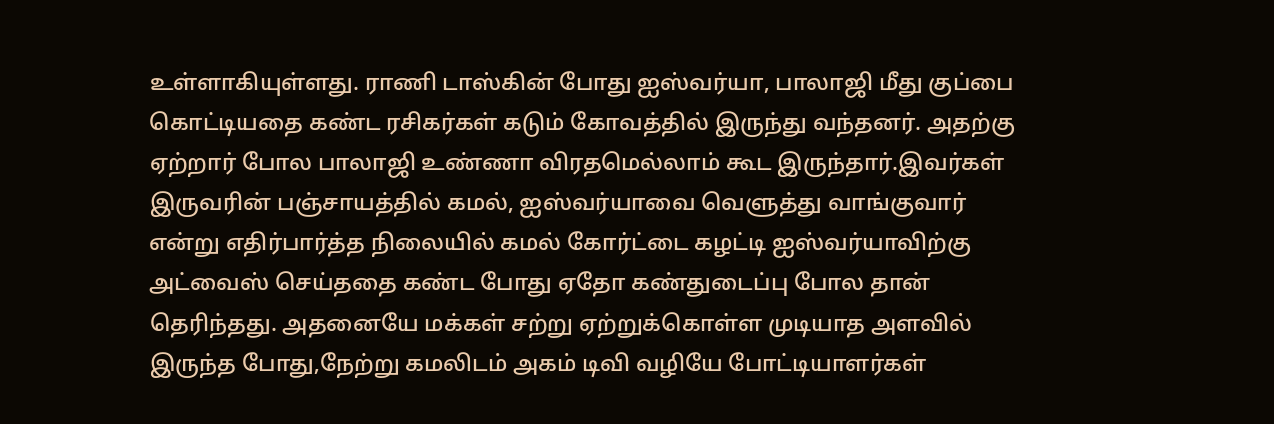உள்ளாகியுள்ளது. ராணி டாஸ்கின் போது ஐஸ்வர்யா, பாலாஜி மீது குப்பை கொட்டியதை கண்ட ரசிகர்கள் கடும் கோவத்தில் இருந்து வந்தனர். அதற்கு ஏற்றார் போல பாலாஜி உண்ணா விரதமெல்லாம் கூட இருந்தார்.இவர்கள் இருவரின் பஞ்சாயத்தில் கமல், ஐஸ்வர்யாவை வெளுத்து வாங்குவார் என்று எதிர்பார்த்த நிலையில் கமல் கோர்ட்டை கழட்டி ஐஸ்வர்யாவிற்கு அட்வைஸ் செய்ததை கண்ட போது ஏதோ கண்துடைப்பு போல தான் தெரிந்தது. அதனையே மக்கள் சற்று ஏற்றுக்கொள்ள முடியாத அளவில் இருந்த போது,நேற்று கமலிடம் அகம் டிவி வழியே போட்டியாளர்கள்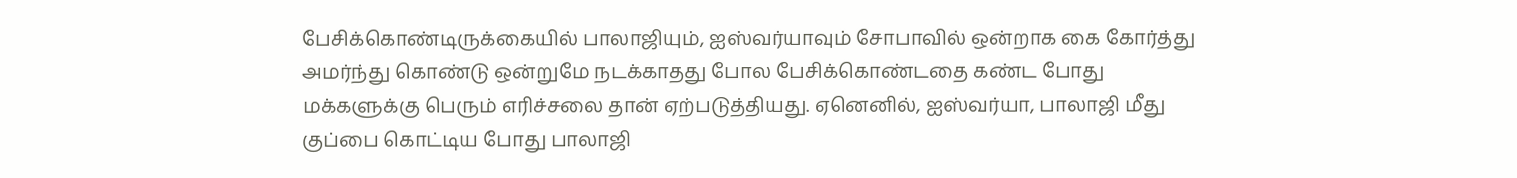பேசிக்கொண்டிருக்கையில் பாலாஜியும், ஐஸ்வர்யாவும் சோபாவில் ஒன்றாக கை கோர்த்து அமர்ந்து கொண்டு ஒன்றுமே நடக்காதது போல பேசிக்கொண்டதை கண்ட போது மக்களுக்கு பெரும் எரிச்சலை தான் ஏற்படுத்தியது. ஏனெனில், ஐஸ்வர்யா, பாலாஜி மீது குப்பை கொட்டிய போது பாலாஜி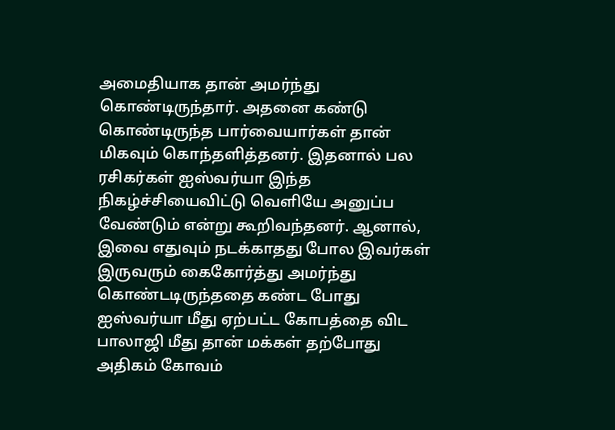அமைதியாக தான் அமர்ந்து கொண்டிருந்தார். அதனை கண்டு கொண்டிருந்த பார்வையார்கள் தான் மிகவும் கொந்தளித்தனர். இதனால் பல ரசிகர்கள் ஐஸ்வர்யா இந்த நிகழ்ச்சியைவிட்டு வெளியே அனுப்ப வேண்டும் என்று கூறிவந்தனர். ஆனால், இவை எதுவும் நடக்காதது போல இவர்கள் இருவரும் கைகோர்த்து அமர்ந்து கொண்டடிருந்ததை கண்ட போது ஐஸ்வர்யா மீது ஏற்பட்ட கோபத்தை விட பாலாஜி மீது தான் மக்கள் தற்போது அதிகம் கோவம்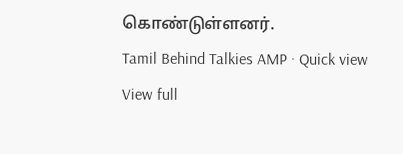கொண்டுள்ளனர்.
Tamil Behind Talkies AMP · Quick view
View full